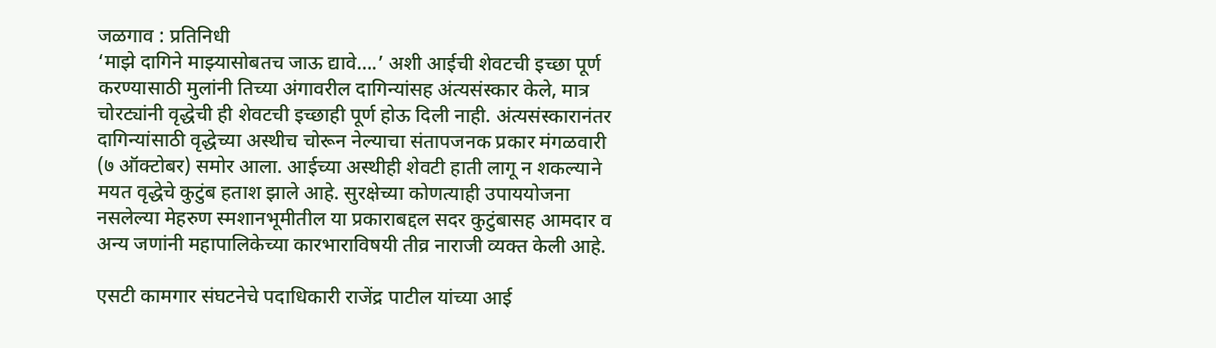जळगाव : प्रतिनिधी
‘माझे दागिने माझ्यासोबतच जाऊ द्यावे….’ अशी आईची शेवटची इच्छा पूर्ण करण्यासाठी मुलांनी तिच्या अंगावरील दागिन्यांसह अंत्यसंस्कार केले, मात्र चोरट्यांनी वृद्धेची ही शेवटची इच्छाही पूर्ण होऊ दिली नाही. अंत्यसंस्कारानंतर दागिन्यांसाठी वृद्धेच्या अस्थीच चोरून नेल्याचा संतापजनक प्रकार मंगळवारी (७ ऑक्टोबर) समोर आला. आईच्या अस्थीही शेवटी हाती लागू न शकल्याने मयत वृद्धेचे कुटुंब हताश झाले आहे. सुरक्षेच्या कोणत्याही उपाययोजना नसलेल्या मेहरुण स्मशानभूमीतील या प्रकाराबद्दल सदर कुटुंबासह आमदार व अन्य जणांनी महापालिकेच्या कारभाराविषयी तीव्र नाराजी व्यक्त केली आहे.

एसटी कामगार संघटनेचे पदाधिकारी राजेंद्र पाटील यांच्या आई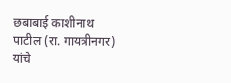छबाबाई काशीनाथ पाटील (रा. गायत्रीनगर) यांचे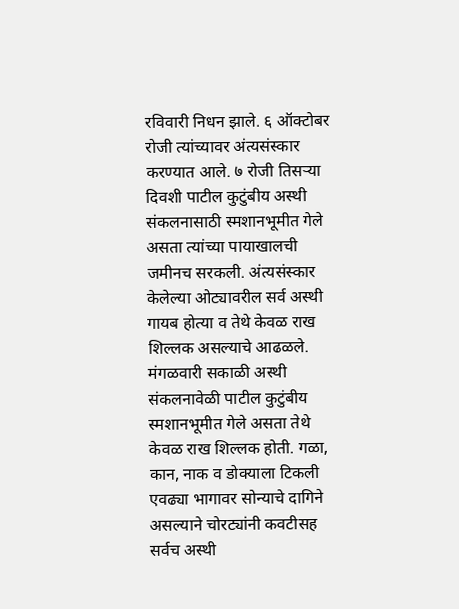रविवारी निधन झाले. ६ ऑक्टोबर रोजी त्यांच्यावर अंत्यसंस्कार करण्यात आले. ७ रोजी तिसऱ्या दिवशी पाटील कुटुंबीय अस्थी संकलनासाठी स्मशानभूमीत गेले असता त्यांच्या पायाखालची जमीनच सरकली. अंत्यसंस्कार केलेल्या ओट्यावरील सर्व अस्थी गायब होत्या व तेथे केवळ राख शिल्लक असल्याचे आढळले.
मंगळवारी सकाळी अस्थी संकलनावेळी पाटील कुटुंबीय स्मशानभूमीत गेले असता तेथे केवळ राख शिल्लक होती. गळा, कान, नाक व डोक्याला टिकली एवढ्या भागावर सोन्याचे दागिने असल्याने चोरट्यांनी कवटीसह सर्वच अस्थी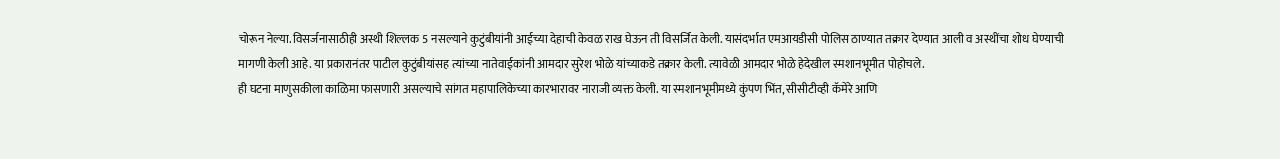चोरून नेल्या. विसर्जनासाठीही अस्थी शिल्लक 5 नसल्याने कुटुंबीयांनी आईच्या देहाची केवळ राख घेऊन ती विसर्जित केली. यासंदर्भात एमआयडीसी पोलिस ठाण्यात तक्रार देण्यात आली व अस्थींचा शोध घेण्याची मागणी केली आहे. या प्रकारानंतर पाटील कुटुंबीयांसह त्यांच्या नातेवाईकांनी आमदार सुरेश भोळे यांच्याकडे तक्रार केली. त्यावेळी आमदार भोळे हेदेखील स्मशानभूमीत पोहोचले.
ही घटना माणुसकीला काळिमा फासणारी असल्याचे सांगत महापालिकेच्या कारभारावर नाराजी व्यक्त केली. या स्मशानभूमीमध्ये कुंपण भिंत, सीसीटीव्ही कॅमेरे आणि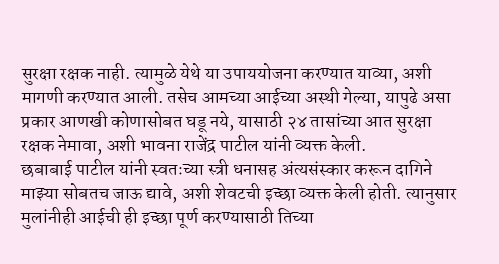सुरक्षा रक्षक नाही. त्यामुळे येथे या उपाययोजना करण्यात याव्या, अशी मागणी करण्यात आली. तसेच आमच्या आईच्या अस्थी गेल्या, यापुढे असा प्रकार आणखी कोणासोबत घडू नये, यासाठी २४ तासांच्या आत सुरक्षा रक्षक नेमावा, अशी भावना राजेंद्र पाटील यांनी व्यक्त केली.
छबाबाई पाटील यांनी स्वतःच्या स्त्री धनासह अंत्यसंस्कार करून दागिने माझ्या सोबतच जाऊ द्यावे, अशी शेवटची इच्छा व्यक्त केली होती. त्यानुसार मुलांनीही आईची ही इच्छा पूर्ण करण्यासाठी तिच्या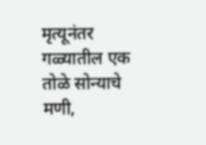मृत्यूनंतर गळ्यातील एक तोळे सोन्याचे मणी,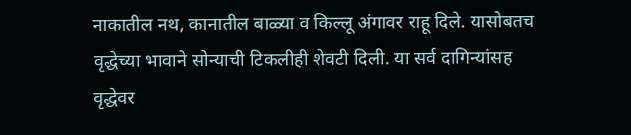नाकातील नथ, कानातील बाळ्या व किल्लू अंगावर राहू दिले. यासोबतच वृद्धेच्या भावाने सोन्याची टिकलीही शेवटी दिली. या सर्व दागिन्यांसह वृद्धेवर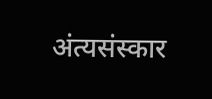अंत्यसंस्कार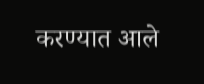करण्यात आले